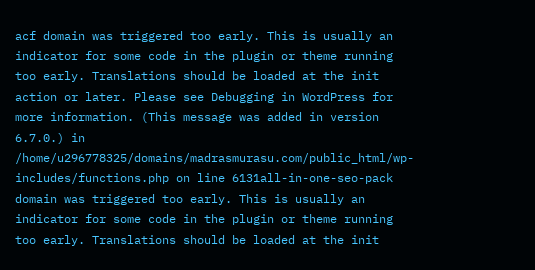acf domain was triggered too early. This is usually an indicator for some code in the plugin or theme running too early. Translations should be loaded at the init action or later. Please see Debugging in WordPress for more information. (This message was added in version 6.7.0.) in /home/u296778325/domains/madrasmurasu.com/public_html/wp-includes/functions.php on line 6131all-in-one-seo-pack domain was triggered too early. This is usually an indicator for some code in the plugin or theme running too early. Translations should be loaded at the init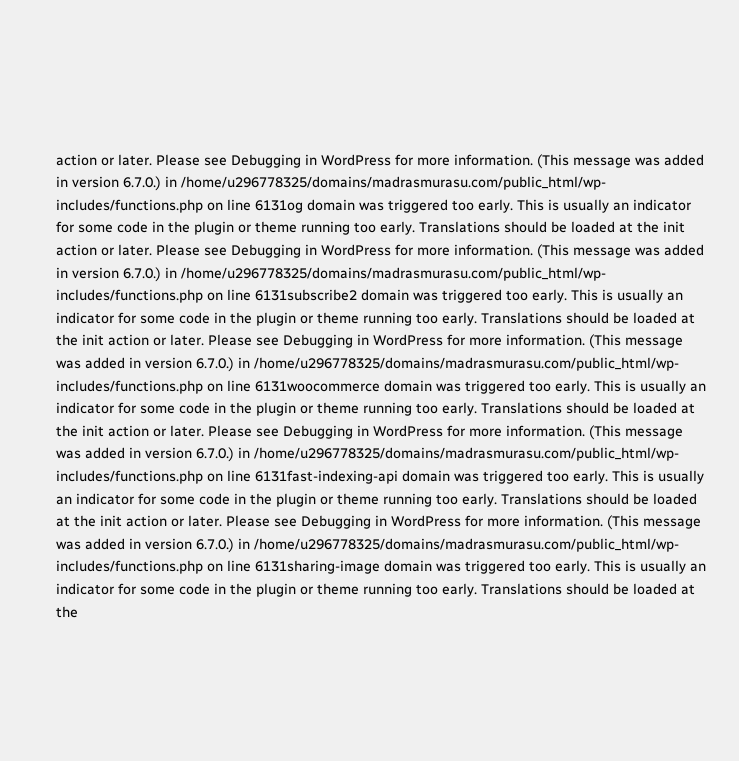action or later. Please see Debugging in WordPress for more information. (This message was added in version 6.7.0.) in /home/u296778325/domains/madrasmurasu.com/public_html/wp-includes/functions.php on line 6131og domain was triggered too early. This is usually an indicator for some code in the plugin or theme running too early. Translations should be loaded at the init action or later. Please see Debugging in WordPress for more information. (This message was added in version 6.7.0.) in /home/u296778325/domains/madrasmurasu.com/public_html/wp-includes/functions.php on line 6131subscribe2 domain was triggered too early. This is usually an indicator for some code in the plugin or theme running too early. Translations should be loaded at the init action or later. Please see Debugging in WordPress for more information. (This message was added in version 6.7.0.) in /home/u296778325/domains/madrasmurasu.com/public_html/wp-includes/functions.php on line 6131woocommerce domain was triggered too early. This is usually an indicator for some code in the plugin or theme running too early. Translations should be loaded at the init action or later. Please see Debugging in WordPress for more information. (This message was added in version 6.7.0.) in /home/u296778325/domains/madrasmurasu.com/public_html/wp-includes/functions.php on line 6131fast-indexing-api domain was triggered too early. This is usually an indicator for some code in the plugin or theme running too early. Translations should be loaded at the init action or later. Please see Debugging in WordPress for more information. (This message was added in version 6.7.0.) in /home/u296778325/domains/madrasmurasu.com/public_html/wp-includes/functions.php on line 6131sharing-image domain was triggered too early. This is usually an indicator for some code in the plugin or theme running too early. Translations should be loaded at the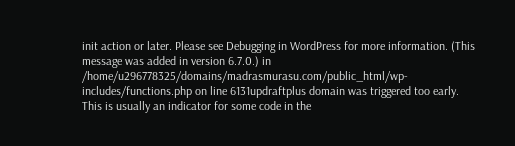init action or later. Please see Debugging in WordPress for more information. (This message was added in version 6.7.0.) in /home/u296778325/domains/madrasmurasu.com/public_html/wp-includes/functions.php on line 6131updraftplus domain was triggered too early. This is usually an indicator for some code in the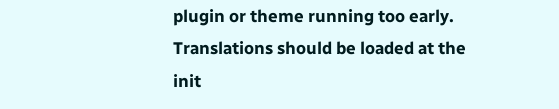plugin or theme running too early. Translations should be loaded at the init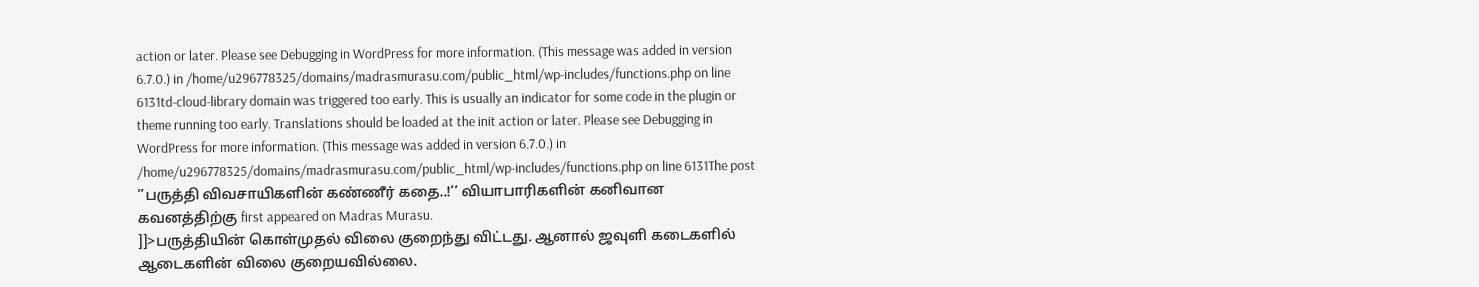action or later. Please see Debugging in WordPress for more information. (This message was added in version 6.7.0.) in /home/u296778325/domains/madrasmurasu.com/public_html/wp-includes/functions.php on line 6131td-cloud-library domain was triggered too early. This is usually an indicator for some code in the plugin or theme running too early. Translations should be loaded at the init action or later. Please see Debugging in WordPress for more information. (This message was added in version 6.7.0.) in /home/u296778325/domains/madrasmurasu.com/public_html/wp-includes/functions.php on line 6131The post ’’பருத்தி விவசாயிகளின் கண்ணீர் கதை..!’’ வியாபாரிகளின் கனிவான கவனத்திற்கு first appeared on Madras Murasu.
]]>பருத்தியின் கொள்முதல் விலை குறைந்து விட்டது. ஆனால் ஜவுளி கடைகளில் ஆடைகளின் விலை குறையவில்லை.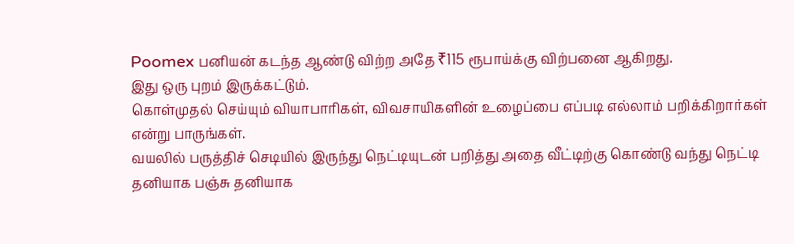Poomex பனியன் கடந்த ஆண்டு விற்ற அதே ₹115 ரூபாய்க்கு விற்பனை ஆகிறது.
இது ஒரு புறம் இருக்கட்டும்.
கொள்முதல் செய்யும் வியாபாரிகள், விவசாயிகளின் உழைப்பை எப்படி எல்லாம் பறிக்கிறார்கள் என்று பாருங்கள்.
வயலில் பருத்திச் செடியில் இருந்து நெட்டியுடன் பறித்து அதை வீட்டிற்கு கொண்டு வந்து நெட்டி தனியாக பஞ்சு தனியாக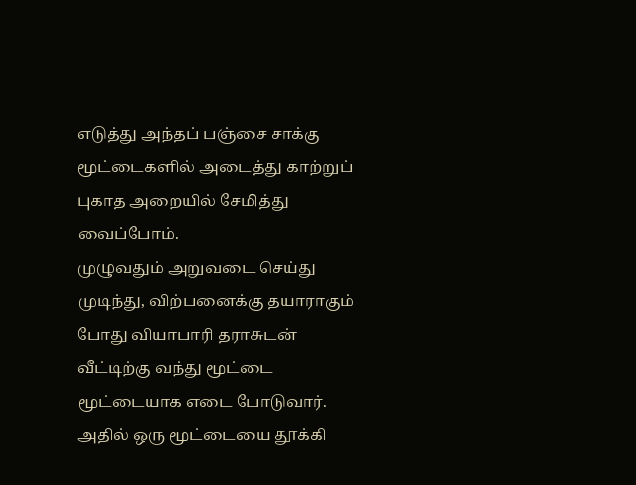எடுத்து அந்தப் பஞ்சை சாக்கு மூட்டைகளில் அடைத்து காற்றுப் புகாத அறையில் சேமித்து வைப்போம்.
முழுவதும் அறுவடை செய்து முடிந்து, விற்பனைக்கு தயாராகும் போது வியாபாரி தராசுடன் வீட்டிற்கு வந்து மூட்டை மூட்டையாக எடை போடுவார். அதில் ஒரு மூட்டையை தூக்கி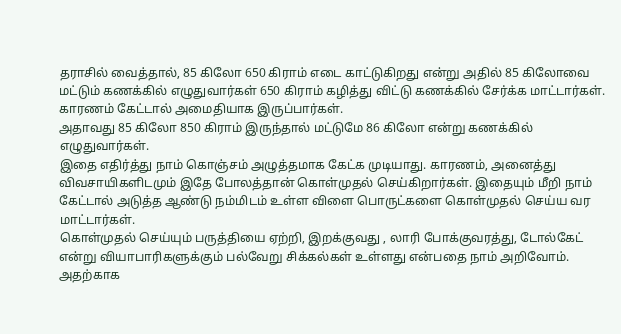தராசில் வைத்தால், 85 கிலோ 650 கிராம் எடை காட்டுகிறது என்று அதில் 85 கிலோவை மட்டும் கணக்கில் எழுதுவார்கள் 650 கிராம் கழித்து விட்டு கணக்கில் சேர்க்க மாட்டார்கள். காரணம் கேட்டால் அமைதியாக இருப்பார்கள்.
அதாவது 85 கிலோ 850 கிராம் இருந்தால் மட்டுமே 86 கிலோ என்று கணக்கில் எழுதுவார்கள்.
இதை எதிர்த்து நாம் கொஞ்சம் அழுத்தமாக கேட்க முடியாது. காரணம், அனைத்து விவசாயிகளிடமும் இதே போலத்தான் கொள்முதல் செய்கிறார்கள். இதையும் மீறி நாம் கேட்டால் அடுத்த ஆண்டு நம்மிடம் உள்ள விளை பொருட்களை கொள்முதல் செய்ய வர மாட்டார்கள்.
கொள்முதல் செய்யும் பருத்தியை ஏற்றி, இறக்குவது , லாரி போக்குவரத்து, டோல்கேட் என்று வியாபாரிகளுக்கும் பல்வேறு சிக்கல்கள் உள்ளது என்பதை நாம் அறிவோம். அதற்காக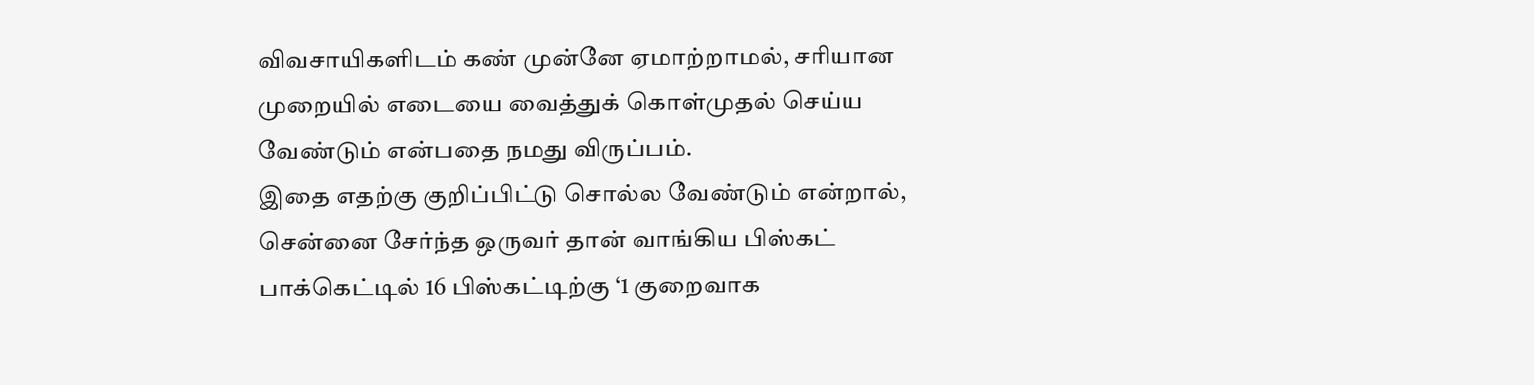விவசாயிகளிடம் கண் முன்னே ஏமாற்றாமல், சரியான முறையில் எடையை வைத்துக் கொள்முதல் செய்ய வேண்டும் என்பதை நமது விருப்பம்.
இதை எதற்கு குறிப்பிட்டு சொல்ல வேண்டும் என்றால், சென்னை சேர்ந்த ஒருவர் தான் வாங்கிய பிஸ்கட் பாக்கெட்டில் 16 பிஸ்கட்டிற்கு ‘1 குறைவாக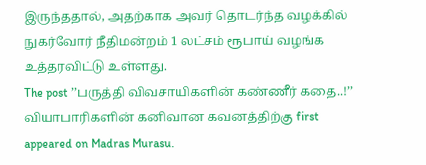இருந்ததால், அதற்காக அவர் தொடர்ந்த வழக்கில் நுகர்வோர் நீதிமன்றம் 1 லட்சம் ரூபாய் வழங்க உத்தரவிட்டு உள்ளது.
The post ’’பருத்தி விவசாயிகளின் கண்ணீர் கதை..!’’ வியாபாரிகளின் கனிவான கவனத்திற்கு first appeared on Madras Murasu.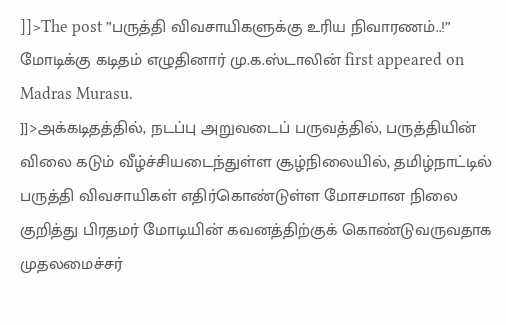]]>The post ”பருத்தி விவசாயிகளுக்கு உரிய நிவாரணம்..!” மோடிக்கு கடிதம் எழுதினார் மு.க.ஸ்டாலின் first appeared on Madras Murasu.
]]>அக்கடிதத்தில், நடப்பு அறுவடைப் பருவத்தில், பருத்தியின் விலை கடும் வீழ்ச்சியடைந்துள்ள சூழ்நிலையில், தமிழ்நாட்டில் பருத்தி விவசாயிகள் எதிர்கொண்டுள்ள மோசமான நிலை குறித்து பிரதமர் மோடியின் கவனத்திற்குக் கொண்டுவருவதாக முதலமைச்சர்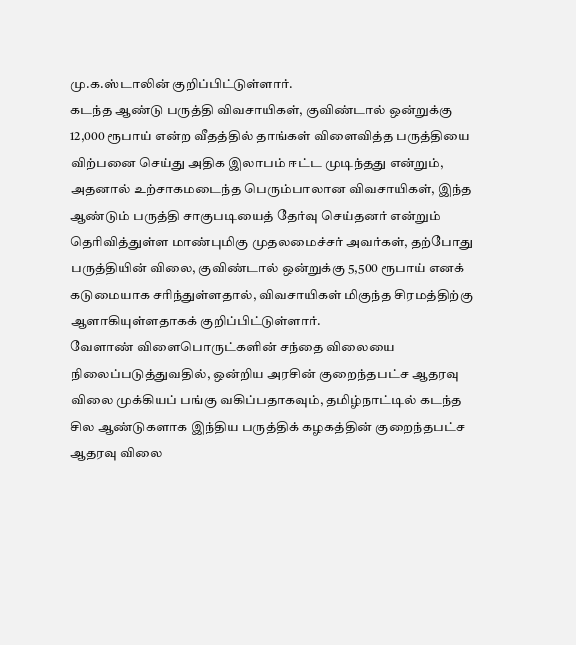மு.க.ஸ்டாலின் குறிப்பிட்டுள்ளார்.
கடந்த ஆண்டு பருத்தி விவசாயிகள், குவிண்டால் ஒன்றுக்கு 12,000 ரூபாய் என்ற வீதத்தில் தாங்கள் விளைவித்த பருத்தியை விற்பனை செய்து அதிக இலாபம் ஈட்ட முடிந்தது என்றும், அதனால் உற்சாகமடைந்த பெரும்பாலான விவசாயிகள், இந்த ஆண்டும் பருத்தி சாகுபடியைத் தேர்வு செய்தனர் என்றும் தெரிவித்துள்ள மாண்புமிகு முதலமைச்சர் அவர்கள், தற்போது பருத்தியின் விலை, குவிண்டால் ஒன்றுக்கு 5,500 ரூபாய் எனக் கடுமையாக சரிந்துள்ளதால், விவசாயிகள் மிகுந்த சிரமத்திற்கு ஆளாகியுள்ளதாகக் குறிப்பிட்டுள்ளார்.
வேளாண் விளைபொருட்களின் சந்தை விலையை நிலைப்படுத்துவதில், ஒன்றிய அரசின் குறைந்தபட்ச ஆதரவு விலை முக்கியப் பங்கு வகிப்பதாகவும், தமிழ்நாட்டில் கடந்த சில ஆண்டுகளாக இந்திய பருத்திக் கழகத்தின் குறைந்தபட்ச ஆதரவு விலை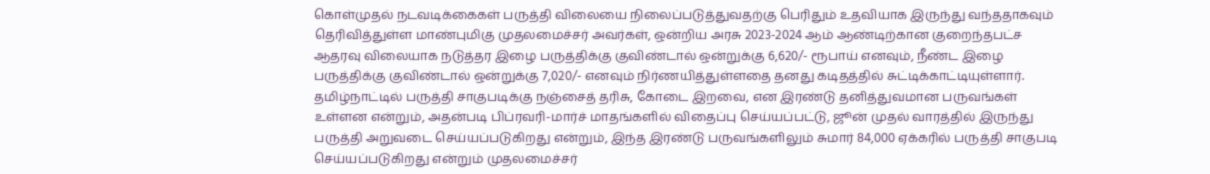கொள்முதல் நடவடிக்கைகள் பருத்தி விலையை நிலைப்படுத்துவதற்கு பெரிதும் உதவியாக இருந்து வந்ததாகவும் தெரிவித்துள்ள மாண்புமிகு முதலமைச்சர் அவர்கள், ஒன்றிய அரசு 2023-2024 ஆம் ஆண்டிற்கான குறைந்தபட்ச ஆதரவு விலையாக நடுத்தர இழை பருத்திக்கு குவிண்டால் ஒன்றுக்கு 6,620/- ரூபாய் எனவும், நீண்ட இழை பருத்திக்கு குவிண்டால் ஒன்றுக்கு 7,020/- எனவும் நிர்ணயித்துள்ளதை தனது கடிதத்தில் சுட்டிக்காட்டியுள்ளார்.
தமிழ்நாட்டில் பருத்தி சாகுபடிக்கு நஞ்சைத் தரிசு, கோடை இறவை, என இரண்டு தனித்துவமான பருவங்கள் உள்ளன என்றும், அதன்படி பிப்ரவரி-மார்ச் மாதங்களில் விதைப்பு செய்யப்பட்டு, ஜூன் முதல் வாரத்தில் இருந்து பருத்தி அறுவடை செய்யப்படுகிறது என்றும், இந்த இரண்டு பருவங்களிலும் சுமார் 84,000 ஏக்கரில் பருத்தி சாகுபடி செய்யப்படுகிறது என்றும் முதலமைச்சர்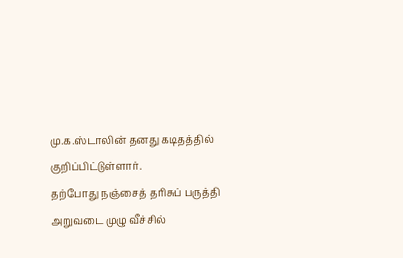மு.க.ஸ்டாலின் தனது கடிதத்தில் குறிப்பிட்டுள்ளார்.
தற்போது நஞ்சைத் தரிசுப் பருத்தி அறுவடை முழு வீச்சில்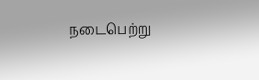நடைபெற்று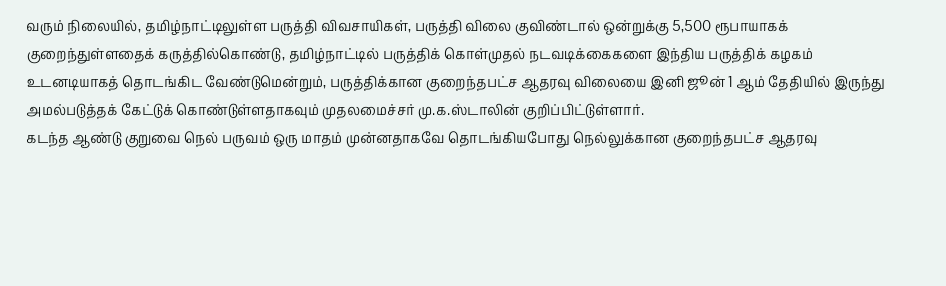வரும் நிலையில், தமிழ்நாட்டிலுள்ள பருத்தி விவசாயிகள், பருத்தி விலை குவிண்டால் ஒன்றுக்கு 5,500 ரூபாயாகக் குறைந்துள்ளதைக் கருத்தில்கொண்டு, தமிழ்நாட்டில் பருத்திக் கொள்முதல் நடவடிக்கைகளை இந்திய பருத்திக் கழகம் உடனடியாகத் தொடங்கிட வேண்டுமென்றும், பருத்திக்கான குறைந்தபட்ச ஆதரவு விலையை இனி ஜூன் 1 ஆம் தேதியில் இருந்து அமல்படுத்தக் கேட்டுக் கொண்டுள்ளதாகவும் முதலமைச்சர் மு.க.ஸ்டாலின் குறிப்பிட்டுள்ளார்.
கடந்த ஆண்டு குறுவை நெல் பருவம் ஒரு மாதம் முன்னதாகவே தொடங்கியபோது நெல்லுக்கான குறைந்தபட்ச ஆதரவு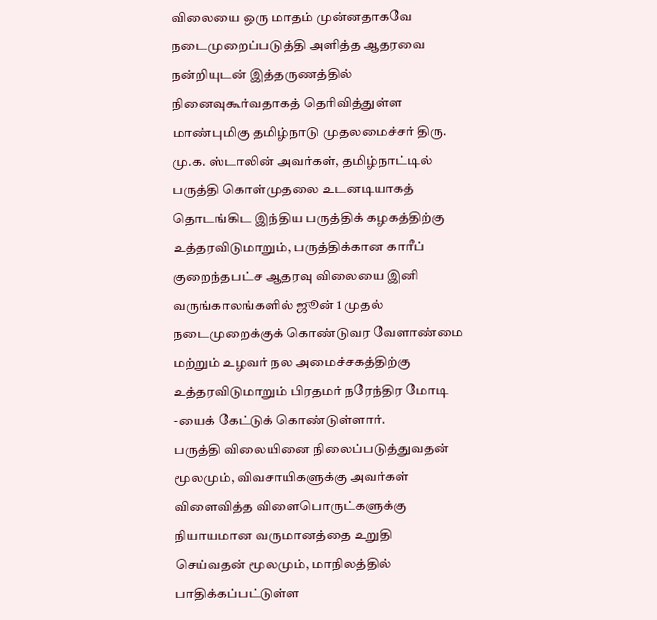விலையை ஒரு மாதம் முன்னதாகவே நடைமுறைப்படுத்தி அளித்த ஆதரவை நன்றியுடன் இத்தருணத்தில் நினைவுகூர்வதாகத் தெரிவித்துள்ள மாண்புமிகு தமிழ்நாடு முதலமைச்சர் திரு. மு.க. ஸ்டாலின் அவர்கள், தமிழ்நாட்டில் பருத்தி கொள்முதலை உடனடியாகத் தொடங்கிட இந்திய பருத்திக் கழகத்திற்கு உத்தரவிடுமாறும், பருத்திக்கான காரீப் குறைந்தபட்ச ஆதரவு விலையை இனி வருங்காலங்களில் ஜூன் 1 முதல் நடைமுறைக்குக் கொண்டுவர வேளாண்மை மற்றும் உழவர் நல அமைச்சகத்திற்கு உத்தரவிடுமாறும் பிரதமர் நரேந்திர மோடி -யைக் கேட்டுக் கொண்டுள்ளார்.
பருத்தி விலையினை நிலைப்படுத்துவதன் மூலமும், விவசாயிகளுக்கு அவர்கள் விளைவித்த விளைபொருட்களுக்கு நியாயமான வருமானத்தை உறுதி செய்வதன் மூலமும், மாநிலத்தில் பாதிக்கப்பட்டுள்ள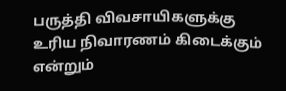பருத்தி விவசாயிகளுக்கு உரிய நிவாரணம் கிடைக்கும் என்றும்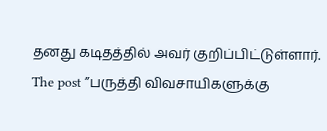தனது கடிதத்தில் அவர் குறிப்பிட்டுள்ளார்.
The post ”பருத்தி விவசாயிகளுக்கு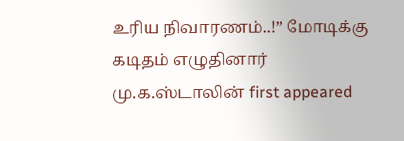உரிய நிவாரணம்..!” மோடிக்கு கடிதம் எழுதினார் மு.க.ஸ்டாலின் first appeared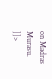on Madras Murasu.
]]>